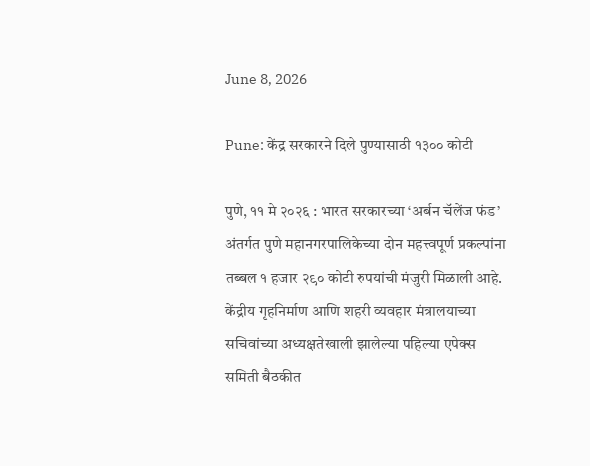June 8, 2026

Pune: केंद्र सरकारने दिले पुण्यासाठी १३०० कोटी

पुणे, ११ मे २०२६ : भारत सरकारच्या ‘अर्बन चॅलेंज फंड’ अंतर्गत पुणे महानगरपालिकेच्या दोन महत्त्वपूर्ण प्रकल्पांना तब्बल १ हजार २९० कोटी रुपयांची मंजुरी मिळाली आहे. केंद्रीय गृहनिर्माण आणि शहरी व्यवहार मंत्रालयाच्या सचिवांच्या अध्यक्षतेखाली झालेल्या पहिल्या एपेक्स समिती बैठकीत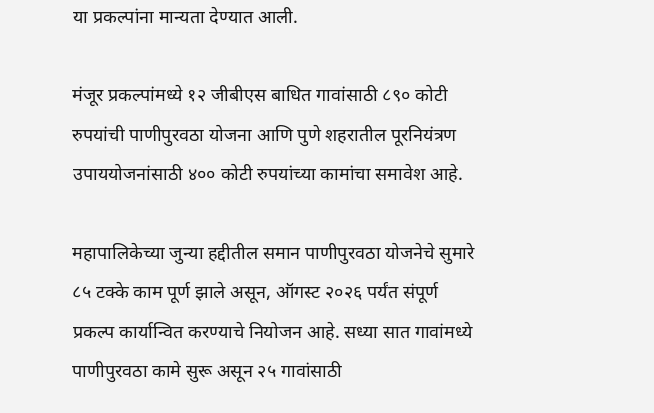या प्रकल्पांना मान्यता देण्यात आली.

मंजूर प्रकल्पांमध्ये १२ जीबीएस बाधित गावांसाठी ८९० कोटी रुपयांची पाणीपुरवठा योजना आणि पुणे शहरातील पूरनियंत्रण उपाययोजनांसाठी ४०० कोटी रुपयांच्या कामांचा समावेश आहे.

महापालिकेच्या जुन्या हद्दीतील समान पाणीपुरवठा योजनेचे सुमारे ८५ टक्के काम पूर्ण झाले असून, ऑगस्ट २०२६ पर्यंत संपूर्ण प्रकल्प कार्यान्वित करण्याचे नियोजन आहे. सध्या सात गावांमध्ये पाणीपुरवठा कामे सुरू असून २५ गावांसाठी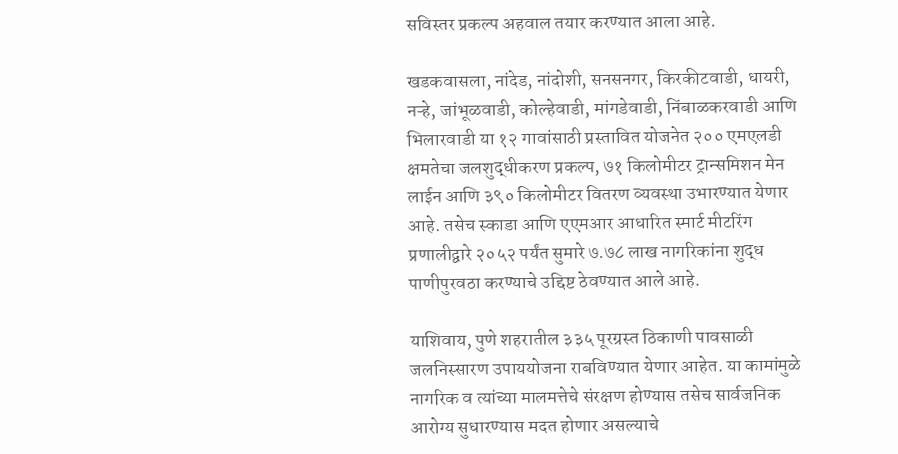सविस्तर प्रकल्प अहवाल तयार करण्यात आला आहे.

खडकवासला, नांदेड, नांदोशी, सनसनगर, किरकीटवाडी, धायरी, नऱ्हे, जांभूळवाडी, कोल्हेवाडी, मांगडेवाडी, निंबाळकरवाडी आणि भिलारवाडी या १२ गावांसाठी प्रस्तावित योजनेत २०० एमएलडी क्षमतेचा जलशुद्धीकरण प्रकल्प, ७१ किलोमीटर ट्रान्समिशन मेन लाईन आणि ३९० किलोमीटर वितरण व्यवस्था उभारण्यात येणार आहे. तसेच स्काडा आणि एएमआर आधारित स्मार्ट मीटरिंग प्रणालीद्वारे २०५२ पर्यंत सुमारे ७.७८ लाख नागरिकांना शुद्ध पाणीपुरवठा करण्याचे उद्दिष्ट ठेवण्यात आले आहे.

याशिवाय, पुणे शहरातील ३३५ पूरग्रस्त ठिकाणी पावसाळी जलनिस्सारण उपाययोजना राबविण्यात येणार आहेत. या कामांमुळे नागरिक व त्यांच्या मालमत्तेचे संरक्षण होण्यास तसेच सार्वजनिक आरोग्य सुधारण्यास मदत होणार असल्याचे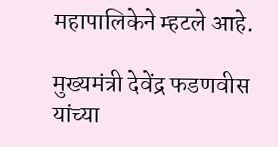महापालिकेने म्हटले आहे.

मुख्यमंत्री देवेंद्र फडणवीस यांच्या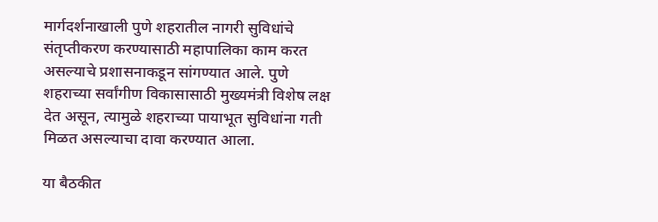मार्गदर्शनाखाली पुणे शहरातील नागरी सुविधांचे संतृप्तीकरण करण्यासाठी महापालिका काम करत असल्याचे प्रशासनाकडून सांगण्यात आले. पुणे शहराच्या सर्वांगीण विकासासाठी मुख्यमंत्री विशेष लक्ष देत असून, त्यामुळे शहराच्या पायाभूत सुविधांना गती मिळत असल्याचा दावा करण्यात आला.

या बैठकीत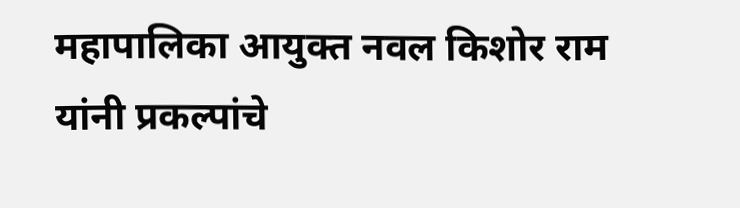महापालिका आयुक्त नवल किशोर राम यांनी प्रकल्पांचे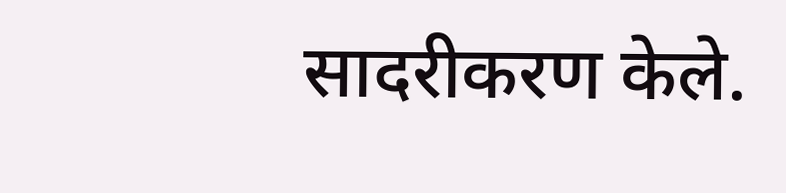सादरीकरण केले.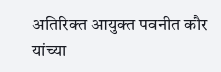अतिरिक्त आयुक्त पवनीत कौर यांच्या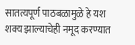सातत्यपूर्ण पाठबळामुळे हे यश शक्य झाल्याचेही नमूद करण्यात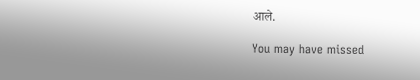आले.

You may have missed